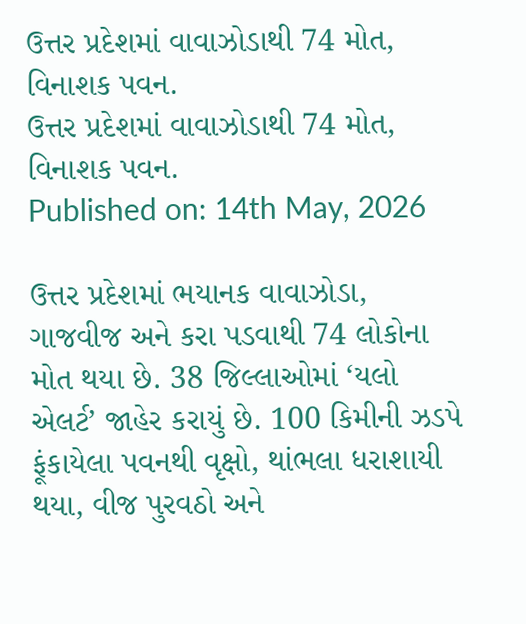ઉત્તર પ્રદેશમાં વાવાઝોડાથી 74 મોત, વિનાશક પવન.
ઉત્તર પ્રદેશમાં વાવાઝોડાથી 74 મોત, વિનાશક પવન.
Published on: 14th May, 2026

ઉત્તર પ્રદેશમાં ભયાનક વાવાઝોડા, ગાજવીજ અને કરા પડવાથી 74 લોકોના મોત થયા છે. 38 જિલ્લાઓમાં ‘યલો એલર્ટ’ જાહેર કરાયું છે. 100 કિમીની ઝડપે ફૂંકાયેલા પવનથી વૃક્ષો, થાંભલા ધરાશાયી થયા, વીજ પુરવઠો અને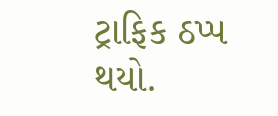ટ્રાફિક ઠપ્પ થયો.